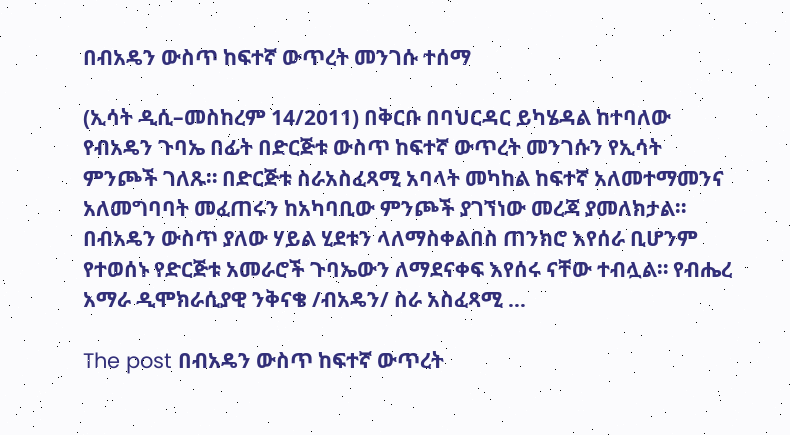በብአዴን ውስጥ ከፍተኛ ውጥረት መንገሱ ተሰማ

(ኢሳት ዲሲ–መስከረም 14/2011) በቅርቡ በባህርዳር ይካሄዳል ከተባለው የብአዴን ጉባኤ በፊት በድርጅቱ ውስጥ ከፍተኛ ውጥረት መንገሱን የኢሳት ምንጮች ገለጹ። በድርጅቱ ስራአስፈጻሚ አባላት መካከል ከፍተኛ አለመተማመንና አለመግባባት መፈጠሩን ከአካባቢው ምንጮች ያገኘነው መረጃ ያመለክታል። በብአዴን ውስጥ ያለው ሃይል ሂደቱን ላለማስቀልበስ ጠንክሮ እየሰራ ቢሆንም የተወሰኑ የድርጅቱ አመራሮች ጉባኤውን ለማደናቀፍ እየሰሩ ናቸው ተብሏል። የብሔረ አማራ ዲሞክራሲያዊ ንቅናቄ /ብአዴን/ ስራ አስፈጻሚ …

The post በብአዴን ውስጥ ከፍተኛ ውጥረት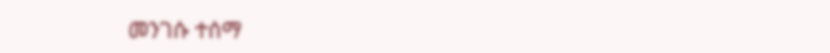መንገሱ ተሰማ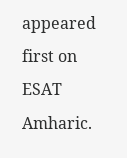appeared first on ESAT Amharic.